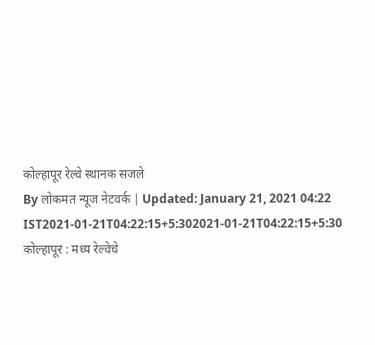कोल्हापूर रेल्वे स्थानक सजले
By लोकमत न्यूज नेटवर्क | Updated: January 21, 2021 04:22 IST2021-01-21T04:22:15+5:302021-01-21T04:22:15+5:30
कोल्हापूर : मध्य रेल्वेचे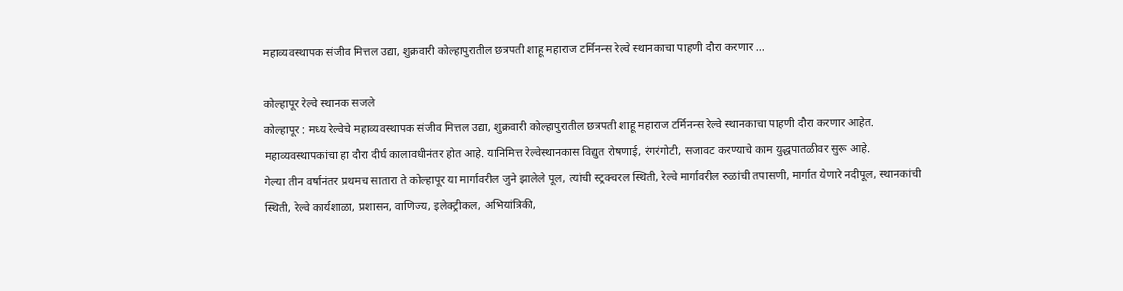महाव्यवस्थापक संजीव मित्तल उद्या, शुक्रवारी कोल्हापुरातील छत्रपती शाहू महाराज टर्मिनन्स रेल्वे स्थानकाचा पाहणी दौरा करणार ...

कोल्हापूर रेल्वे स्थानक सजले
कोल्हापूर : मध्य रेल्वेचे महाव्यवस्थापक संजीव मित्तल उद्या, शुक्रवारी कोल्हापुरातील छत्रपती शाहू महाराज टर्मिनन्स रेल्वे स्थानकाचा पाहणी दौरा करणार आहेत. महाव्यवस्थापकांचा हा दौरा दीर्घ कालावधीनंतर होत आहे. यानिमित्त रेल्वेस्थानकास विद्युत रोषणाई, रंगरंगोटी, सजावट करण्याचे काम युद्धपातळीवर सुरू आहे.
गेल्या तीन वर्षानंतर प्रथमच सातारा ते कोल्हापूर या मार्गावरील जुने झालेले पूल, त्यांची स्ट्रक्चरल स्थिती, रेल्वे मार्गावरील रुळांची तपासणी, मार्गात येणारे नदीपूल, स्थानकांची स्थिती, रेल्वे कार्यशाळा, प्रशासन, वाणिज्य, इलेक्ट्रीकल, अभियांत्रिकी,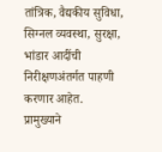तांत्रिक, वैद्यकीय सुविधा, सिग्नल व्यवस्था, सुरक्षा, भांडार आदींची निरीक्षणअंतर्गत पाहणी करणार आहेत.
प्रामुख्याने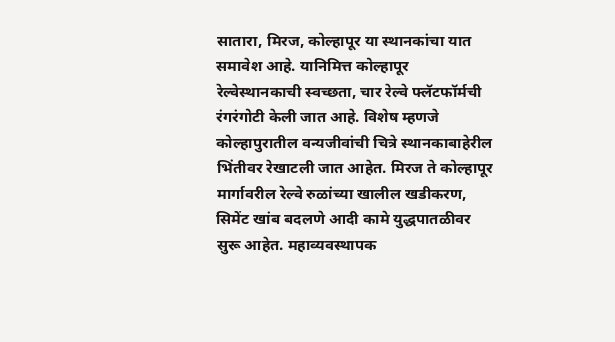सातारा, मिरज, कोल्हापूर या स्थानकांचा यात समावेश आहे. यानिमित्त कोल्हापूर रेल्वेस्थानकाची स्वच्छता, चार रेल्वे फ्लॅटफॉर्मची रंगरंगोटी केली जात आहे. विशेष म्हणजे कोल्हापुरातील वन्यजीवांची चित्रे स्थानकाबाहेरील भिंतीवर रेखाटली जात आहेत. मिरज ते कोल्हापूर मार्गावरील रेल्वे रुळांच्या खालील खडीकरण, सिमेंट खांब बदलणे आदी कामे युद्धपातळीवर सुरू आहेत. महाव्यवस्थापक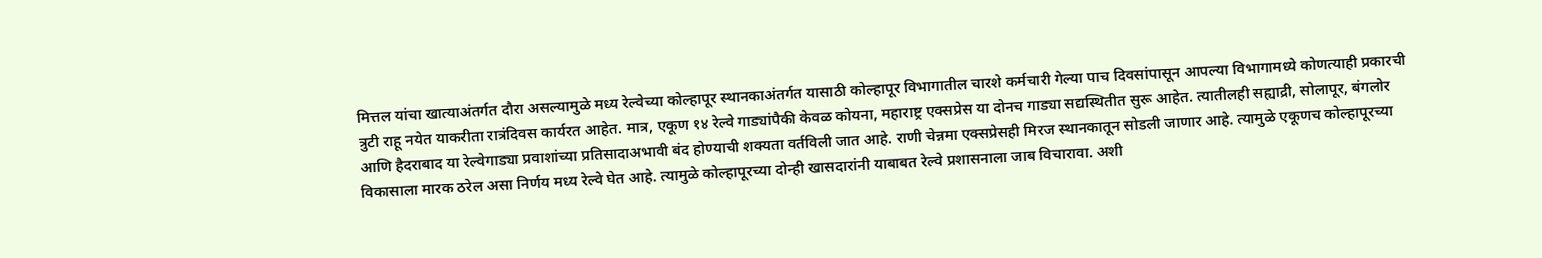मित्तल यांचा खात्याअंतर्गत दौरा असल्यामुळे मध्य रेल्वेच्या कोल्हापूर स्थानकाअंतर्गत यासाठी कोल्हापूर विभागातील चारशे कर्मचारी गेल्या पाच दिवसांपासून आपल्या विभागामध्ये कोणत्याही प्रकारची त्रुटी राहू नयेत याकरीता रात्रंदिवस कार्यरत आहेत. मात्र, एकूण १४ रेल्वे गाड्यांपैकी केवळ कोयना, महाराष्ट्र एक्सप्रेस या दोनच गाड्या सद्यस्थितीत सुरू आहेत. त्यातीलही सह्याद्री, सोलापूर, बंगलोर आणि हैदराबाद या रेल्वेगाड्या प्रवाशांच्या प्रतिसादाअभावी बंद होण्याची शक्यता वर्तविली जात आहे. राणी चेन्नमा एक्सप्रेसही मिरज स्थानकातून सोडली जाणार आहे. त्यामुळे एकूणच कोल्हापूरच्या विकासाला मारक ठरेल असा निर्णय मध्य रेल्वे घेत आहे. त्यामुळे कोल्हापूरच्या दोन्ही खासदारांनी याबाबत रेल्वे प्रशासनाला जाब विचारावा. अशी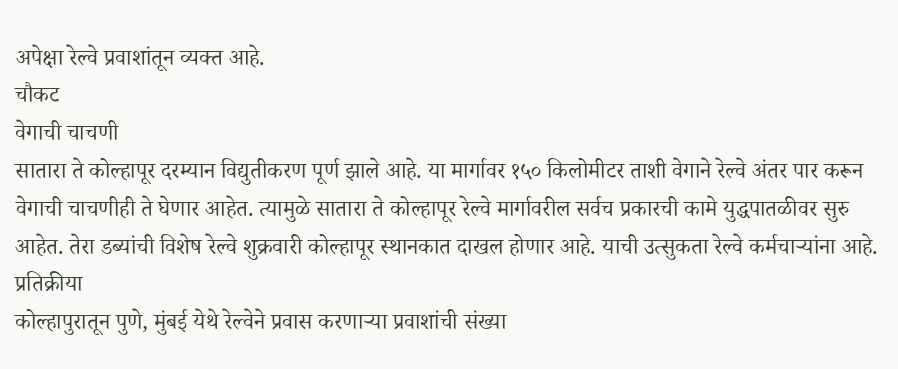अपेक्षा रेल्वे प्रवाशांतून व्यक्त आहे.
चौकट
वेगाची चाचणी
सातारा ते कोल्हापूर दरम्यान विद्युतीकरण पूर्ण झाले आहे. या मार्गावर १५० किलोमीटर ताशी वेगाने रेल्वे अंतर पार करून वेगाची चाचणीही ते घेणार आहेत. त्यामुळे सातारा ते कोल्हापूर रेल्वे मार्गावरील सर्वच प्रकारची कामे युद्धपातळीवर सुरु आहेत. तेरा डब्यांची विशेष रेल्वे शुक्रवारी कोल्हापूर स्थानकात दाखल होणार आहे. याची उत्सुकता रेल्वे कर्मचाऱ्यांना आहे.
प्रतिक्रीया
कोल्हापुरातून पुणे, मुंबई येथे रेल्वेने प्रवास करणाऱ्या प्रवाशांची संख्या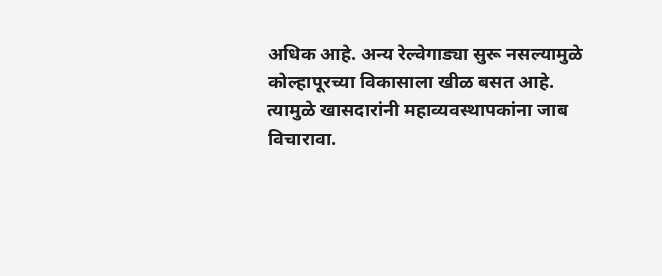अधिक आहे. अन्य रेल्वेगाड्या सुरू नसल्यामुळे कोल्हापूरच्या विकासाला खीळ बसत आहे. त्यामुळे खासदारांनी महाव्यवस्थापकांना जाब विचारावा.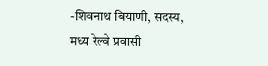-शिवनाथ बियाणी, सदस्य, मध्य रेल्वे प्रवासी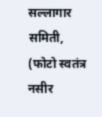सल्लागार समिती,
(फोटो स्वतंत्र नसीर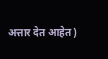अत्तार देत आहेत)